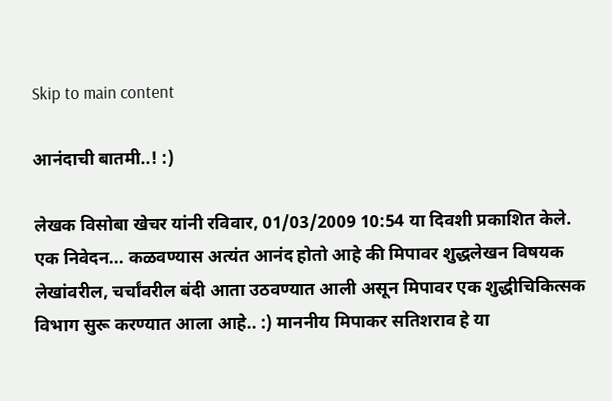Skip to main content

आनंदाची बातमी..! :)

लेखक विसोबा खेचर यांनी रविवार, 01/03/2009 10:54 या दिवशी प्रकाशित केले.
एक निवेदन... कळवण्यास अत्यंत आनंद होतो आहे की मिपावर शुद्धलेखन विषयक लेखांवरील, चर्चांवरील बंदी आता उठवण्यात आली असून मिपावर एक शुद्धीचिकित्सक विभाग सुरू करण्यात आला आहे.. :) माननीय मिपाकर सतिशराव हे या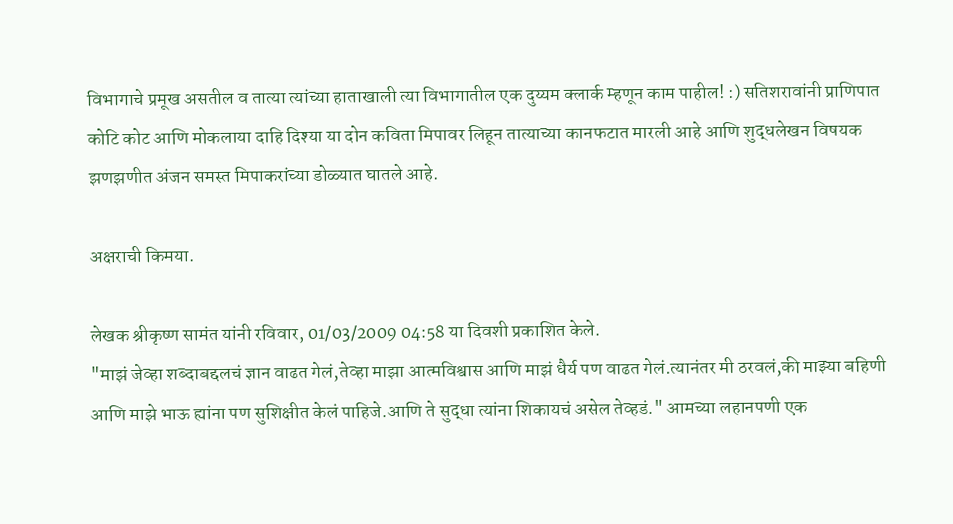विभागाचे प्रमूख असतील व तात्या त्यांच्या हाताखाली त्या विभागातील एक दुय्यम क्लार्क म्हणून काम पाहील! :) सतिशरावांनी प्राणिपात कोटि कोट आणि मोकलाया दाहि दिश्या या दोन कविता मिपावर लिहून तात्याच्या कानफटात मारली आहे आणि शुद्धलेखन विषयक झणझणीत अंजन समस्त मिपाकरांच्या डोळ्यात घातले आहे.

अक्षराची किमया.

लेखक श्रीकृष्ण सामंत यांनी रविवार, 01/03/2009 04:58 या दिवशी प्रकाशित केले.
"माझं जेव्हा शब्दाबद्दलचं ज्ञान वाढत गेलं,तेव्हा माझा आत्मविश्वास आणि माझं धैर्य पण वाढत गेलं.त्यानंतर मी ठरवलं,की माझ्या बहिणी आणि माझे भाऊ ह्यांना पण सुशिक्षीत केलं पाहिजे.आणि ते सुद्धा त्यांना शिकायचं असेल तेव्हडं." आमच्या लहानपणी एक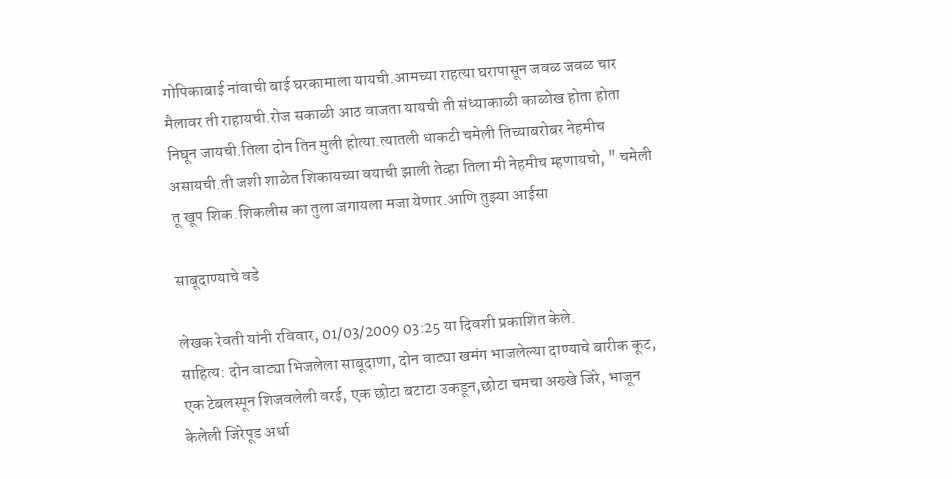गोपिकाबाई नांवाची बाई घरकामाला यायची.आमच्या राहत्या घरापासून जवळ जवळ चार मैलावर ती राहायची.रोज सकाळी आठ वाजता यायची ती संध्याकाळी काळोख होता होता निघून जायची.तिला दोन तिन मुली होत्या.त्यातली धाकटी चमेली तिच्याबरोबर नेहमीच असायची.ती जशी शाळेत शिकायच्या वयाची झाली तेव्हा तिला मी नेहमीच म्हणायचो, " चमेली तू खूप शिक.शिकलीस का तुला जगायला मजा येणार.आणि तुझ्या आईसा

साबूदाण्याचे वडे

लेखक रेवती यांनी रविवार, 01/03/2009 03:25 या दिवशी प्रकाशित केले.
साहित्य: दोन वाट्या भिजलेला साबूदाणा, दोन वाट्या खमंग भाजलेल्या दाण्याचे बारीक कूट, एक टेबलस्पून शिजवलेली वरई, एक छोटा बटाटा उकडून,छोटा चमचा अख्खे जिरे, भाजून केलेली जिरेपूड अर्धा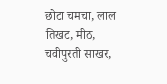छोटा चमचा, लाल तिखट, मीठ, चवीपुरती साखर,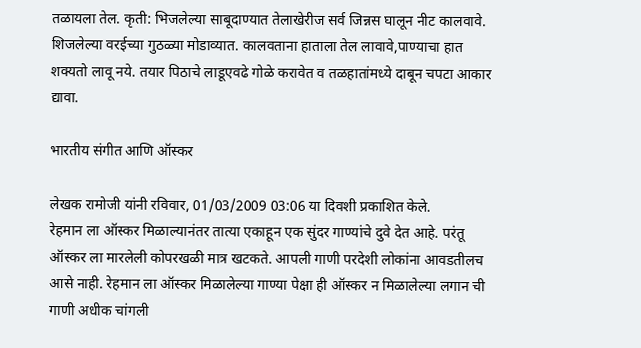तळायला तेल. कृती: भिजलेल्या साबूदाण्यात तेलाखेरीज सर्व जिन्नस घालून नीट कालवावे. शिजलेल्या वरईच्या गुठळ्या मोडाव्यात. कालवताना हाताला तेल लावावे,पाण्याचा हात शक्यतो लावू नये. तयार पिठाचे लाडूएवढे गोळे करावेत व तळहातांमध्ये दाबून चपटा आकार द्यावा.

भारतीय संगीत आणि ऑस्कर

लेखक रामोजी यांनी रविवार, 01/03/2009 03:06 या दिवशी प्रकाशित केले.
रेहमान ला ऑस्कर मिळाल्यानंतर तात्या एकाहून एक सुंदर गाण्यांचे दुवे देत आहे. परंतू ऑस्कर ला मारलेली कोपरखळी मात्र खटकते. आपली गाणी परदेशी लोकांना आवडतीलच आसे नाही. रेहमान ला ऑस्कर मिळालेल्या गाण्या पेक्षा ही ऑस्कर न मिळालेल्या लगान ची गाणी अधीक चांगली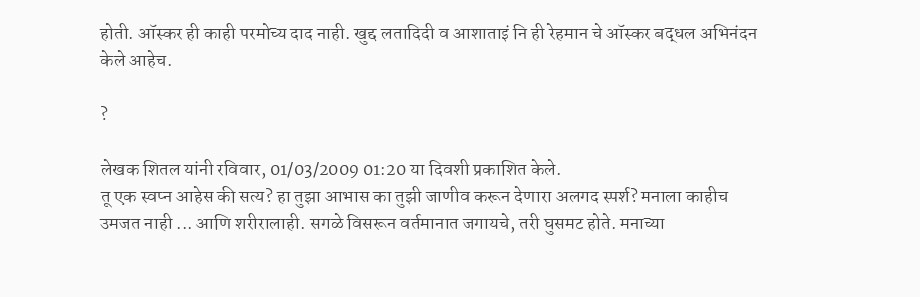होती. ऑस्कर ही काही परमोच्य दाद नाही. खुद्द लतादिदी व आशाताइं नि ही रेहमान चे ऑस्कर बद्धल अभिनंदन केले आहेच.

?

लेखक शितल यांनी रविवार, 01/03/2009 01:20 या दिवशी प्रकाशित केले.
तू एक स्वप्न आहेस की सत्य? हा तुझा आभास का तुझी जाणीव करून देणारा अलगद स्पर्श? मनाला काहीच उमजत नाही ... आणि शरीरालाही. सगळे विसरून वर्तमानात जगायचे, तरी घुसमट होते. मनाच्या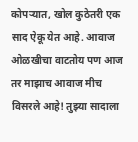कोपर्‍यात, खोल कुठेतरी एक साद ऐकू येत आहे. आवाज ओळखीचा वाटतोय पण आज तर माझाच आवाज मीच विसरले आहे! तुझ्या सादाला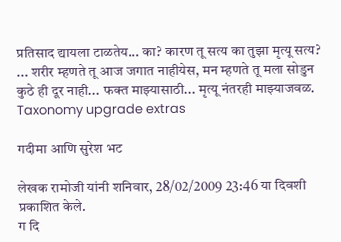प्रतिसाद द्यायला टाळतेय... का? कारण तू सत्य का तुझा मृत्यू सत्य? ... शरीर म्हणते तू आज जगात नाहीयेस, मन म्हणते तू मला सोडुन कुठे ही दूर नाही... फक्त माझ्यासाठी... मृत्यू नंतरही माझ्याजवळ.
Taxonomy upgrade extras

गदीमा आणि सुरेश भट

लेखक रामोजी यांनी शनिवार, 28/02/2009 23:46 या दिवशी प्रकाशित केले.
ग दि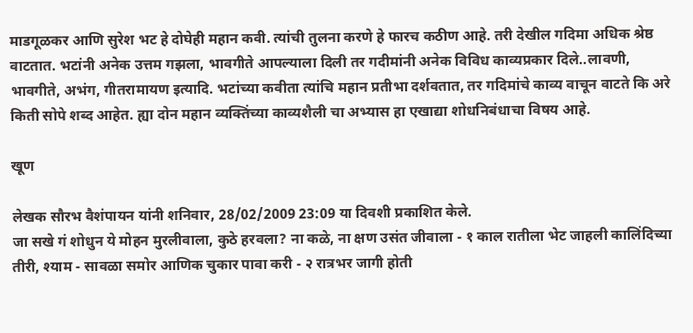माडगूळकर आणि सुरेश भट हे दोघेही महान कवी. त्यांची तुलना करणे हे फारच कठीण आहे. तरी देखील गदिमा अधिक श्रेष्ठ वाटतात. भटांनी अनेक उत्तम गझला, भावगीते आपल्याला दिली तर गदीमांनी अनेक विविध काव्यप्रकार दिले..लावणी, भावगीते, अभंग, गीतरामायण इत्यादि. भटांच्या कवीता त्यांचि महान प्रतीभा दर्शवतात, तर गदिमांचे काव्य वाचून वाटते कि अरे किती सोपे शब्द आहेत. ह्या दोन महान व्यक्तिंच्या काव्यशैली चा अभ्यास हा एखाद्या शोधनिबंधाचा विषय आहे.

खूण

लेखक सौरभ वैशंपायन यांनी शनिवार, 28/02/2009 23:09 या दिवशी प्रकाशित केले.
जा सखे गं शोधुन ये मोहन मुरलीवाला, कुठे हरवला? ना कळे, ना क्षण उसंत जीवाला - १ काल रातीला भेट जाहली कालिंदिच्या तीरी, श्याम - सावळा समोर आणिक चुकार पावा करी - २ रात्रभर जागी होती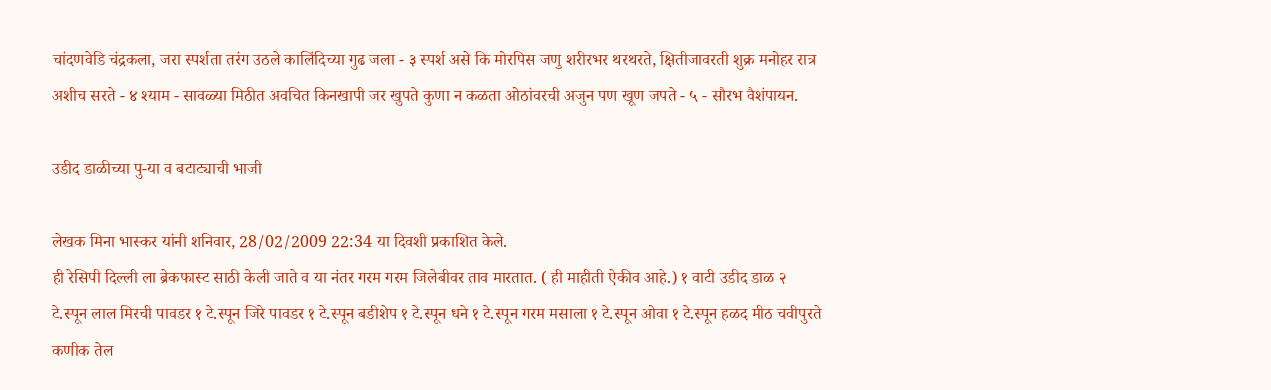चांदणवेडि चंद्रकला, जरा स्पर्शता तरंग उठले कालिंदिच्या गुढ जला - ३ स्पर्श असे कि मोरपिस जणु शरीरभर थरथरते, क्षितीजावरती शुक्र मनोहर रात्र अशीच सरते - ४ श्याम - सावळ्या मिठीत अवचित किनखापी जर खुपते कुणा न कळता ओठांवरची अजुन पण खूण जपते - ५ - सौरभ वैशंपायन.

उडीद डाळीच्या पु-या व बटाट्याची भाजी

लेखक मिना भास्कर यांनी शनिवार, 28/02/2009 22:34 या दिवशी प्रकाशित केले.
ही रेसिपी दिल्ली ला ब्रेकफास्ट साठी केली जाते व या नंतर गरम गरम जिलेबीवर ताव मारतात. ( ही माहीती ऐकीव आहे.) १ वाटी उडीद डाळ २ टे.स्पून लाल मिरची पावडर १ टे.स्पून जिरे पावडर १ टे.स्पून बडीशेप १ टे.स्पून धने १ टे.स्पून गरम मसाला १ टे.स्पून ओवा १ टे.स्पून हळद मीठ चवीपुरते कणीक तेल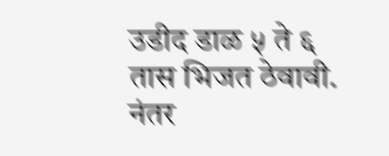उडीद डाळ ५ ते ६ तास भिजत ठेवावी. नंतर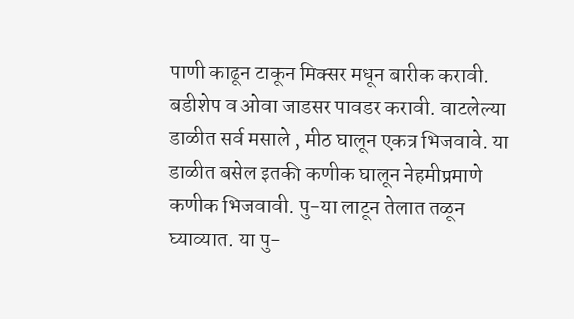पाणी काढून टाकून मिक्सर मधून बारीक करावी. बडीशेप व ओवा जाडसर पावडर करावी. वाटलेल्या डाळीत सर्व मसाले , मीठ घालून एकत्र भिजवावे. या डाळीत बसेल इतकी कणीक घालून नेहमीप्रमाणे कणीक भिजवावी. पु-या लाटून तेलात तळून घ्याव्यात. या पु-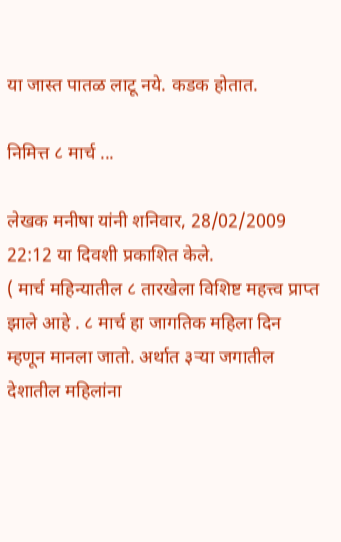या जास्त पातळ लाटू नये. कडक होतात.

निमित्त ८ मार्च ...

लेखक मनीषा यांनी शनिवार, 28/02/2009 22:12 या दिवशी प्रकाशित केले.
( मार्च महिन्यातील ८ तारखेला विशिष्ट महत्त्व प्राप्त झाले आहे . ८ मार्च हा जागतिक महिला दिन म्हणून मानला जातो. अर्थात ३र्‍या जगातील देशातील महिलांना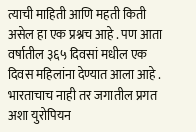त्याची माहिती आणि महती किती असेल हा एक प्रश्नच आहे . पण आता वर्षातील ३६५ दिवसां मधील एक दिवस महिलांना देण्यात आला आहे . भारताचाच नाही तर जगातील प्रगत अशा युरोपियन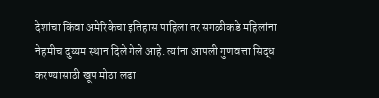देशांचा किंवा अमेरिकेचा इतिहास पाहिला तर सगळीकडे महिलांना नेहमीच दुय्यम स्थान दिले गेले आहे. त्यांना आपली गुणवत्ता सिद्ध करण्यासाठी खूप मोठा लढा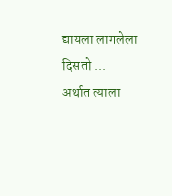द्यायला लागलेला दिसतो ... अर्थात त्याला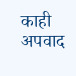काही अपवाद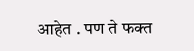आहेत . पण ते फक्त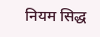नियम सिद्ध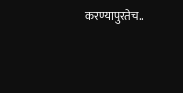करण्यापुरतेच..